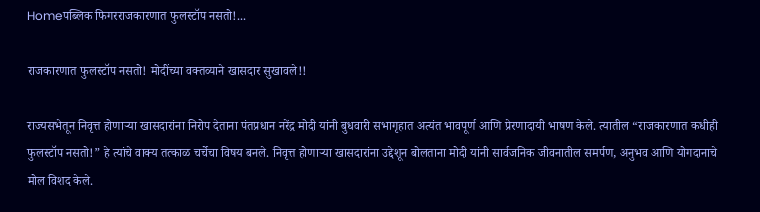Homeपब्लिक फिगरराजकारणात फुलस्टॉप नसतो!...

राजकारणात फुलस्टॉप नसतो! मोदींच्या वक्तव्याने खासदार सुखावले!!

राज्यसभेतून निवृत्त होणाऱ्या खासदारांना निरोप देताना पंतप्रधान नरेंद्र मोदी यांनी बुधवारी सभागृहात अत्यंत भावपूर्ण आणि प्रेरणादायी भाषण केले. त्यातील “राजकारणात कधीही फुलस्टॉप नसतो!” हे त्यांचे वाक्य तत्काळ चर्चेचा विषय बनले. निवृत्त होणाऱ्या खासदारांना उद्देशून बोलताना मोदी यांनी सार्वजनिक जीवनातील समर्पण, अनुभव आणि योगदानाचे मोल विशद केले.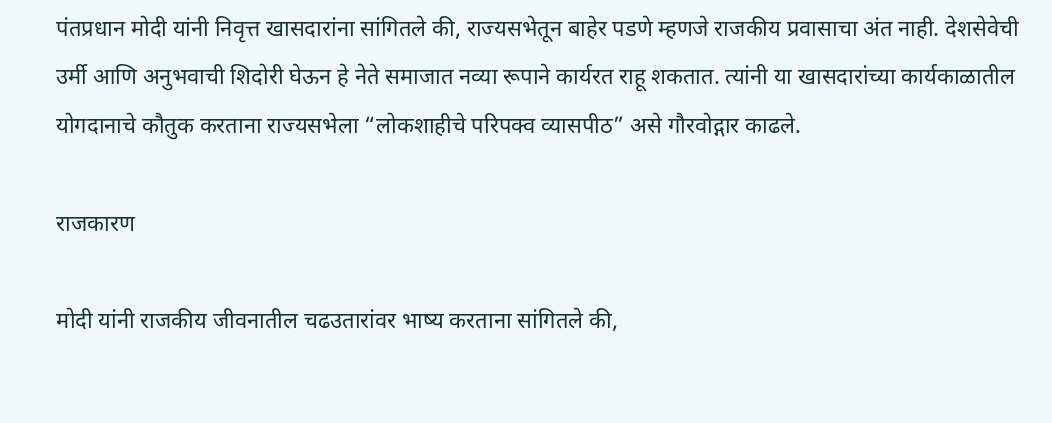पंतप्रधान मोदी यांनी निवृत्त खासदारांना सांगितले की, राज्यसभेतून बाहेर पडणे म्हणजे राजकीय प्रवासाचा अंत नाही. देशसेवेची उर्मी आणि अनुभवाची शिदोरी घेऊन हे नेते समाजात नव्या रूपाने कार्यरत राहू शकतात. त्यांनी या खासदारांच्या कार्यकाळातील योगदानाचे कौतुक करताना राज्यसभेला “लोकशाहीचे परिपक्व व्यासपीठ” असे गौरवोद्गार काढले.

राजकारण

मोदी यांनी राजकीय जीवनातील चढउतारांवर भाष्य करताना सांगितले की,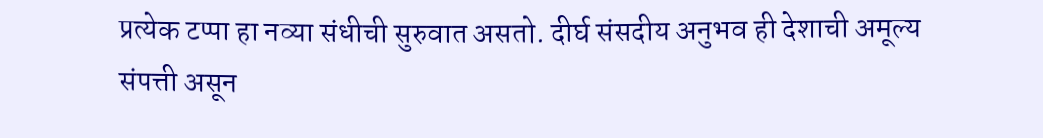प्रत्येक टप्पा हा नव्या संधीची सुरुवात असतो. दीर्घ संसदीय अनुभव ही देशाची अमूल्य संपत्ती असून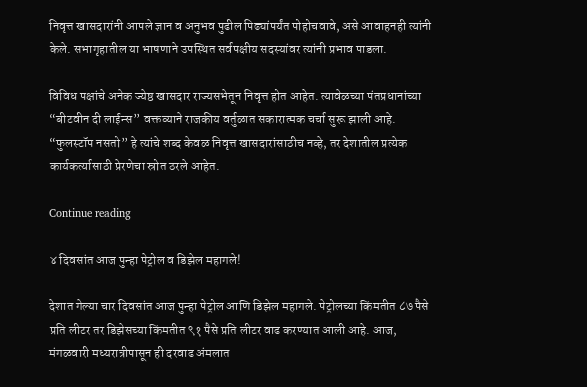निवृत्त खासदारांनी आपले ज्ञान व अनुभव पुढील पिढ्यांपर्यंत पोहोचवावे, असे आवाहनही त्यांनी केले. सभागृहातील या भाषणाने उपस्थित सर्वपक्षीय सदस्यांवर त्यांनी प्रभाव पाडला.

विविध पक्षांचे अनेक ज्येष्ठ खासदार राज्यसभेतून निवृत्त होत आहेत. त्यावेळच्या पंतप्रधानांच्या “बीटवीन दी लाईन्स” वक्तव्याने राजकीय वर्तुळात सकारात्मक चर्चा सुरू झाली आहे. “फुलस्टॉप नसतो” हे त्यांचे शब्द केवळ निवृत्त खासदारांसाठीच नव्हे, तर देशातील प्रत्येक कार्यकर्त्यासाठी प्रेरणेचा स्रोत ठरले आहेत.

Continue reading

४ दिवसांत आज पुन्हा पेट्रोल व डिझेल महागले!

देशात गेल्या चार दिवसांत आज पुन्हा पेट्रोल आणि डिझेल महागले. पेट्रोलच्या किंमतीत ८७ पैसे प्रति लीटर तर डिझेसच्या किंमतीत ९१ पैसे प्रति लीटर वाढ करण्यात आली आहे. आज, मंगळवारी मध्यरात्रीपासून ही दरवाढ अंमलात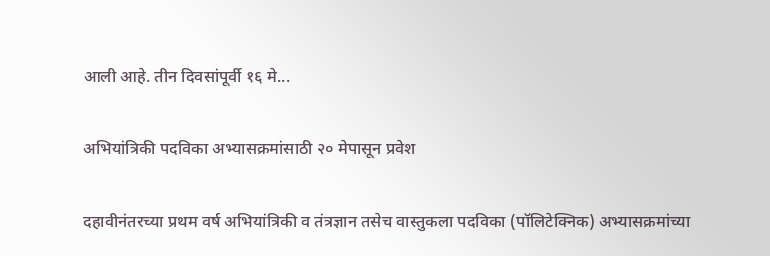आली आहे. तीन दिवसांपूर्वी १६ मे...

अभियांत्रिकी पदविका अभ्यासक्रमांसाठी २० मेपासून प्रवेश

दहावीनंतरच्या प्रथम वर्ष अभियांत्रिकी व तंत्रज्ञान तसेच वास्तुकला पदविका (पॉलिटेक्निक) अभ्यासक्रमांच्या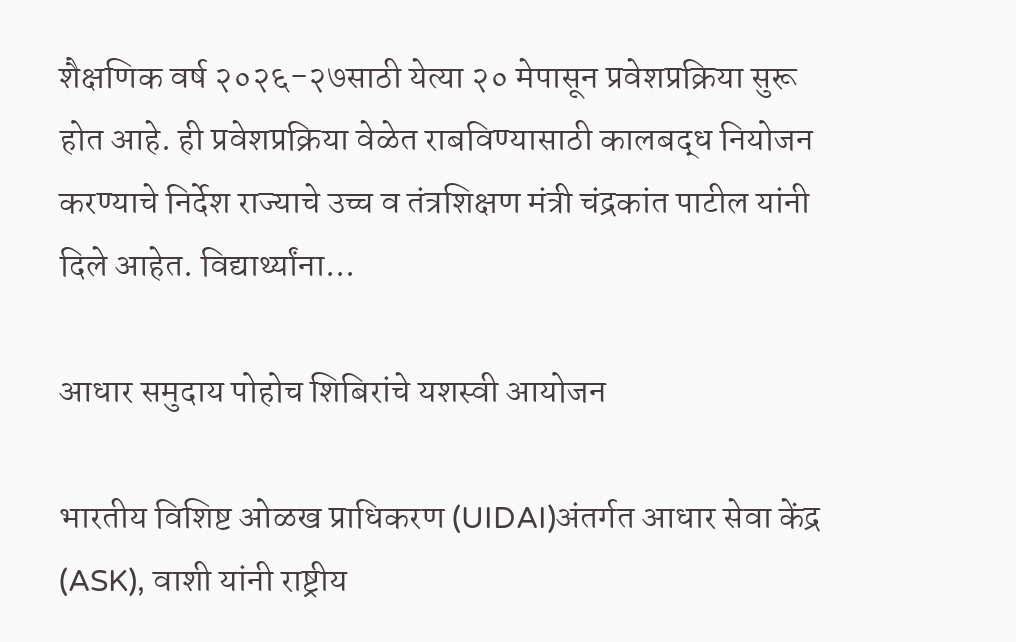शैक्षणिक वर्ष २०२६-२७साठी येत्या २० मेपासून प्रवेशप्रक्रिया सुरू होत आहे. ही प्रवेशप्रक्रिया वेळेत राबविण्यासाठी कालबद्ध नियोजन करण्याचे निर्देश राज्याचे उच्च व तंत्रशिक्षण मंत्री चंद्रकांत पाटील यांनी दिले आहेत. विद्यार्थ्यांना...

आधार समुदाय पोहोच शिबिरांचे यशस्वी आयोजन

भारतीय विशिष्ट ओळख प्राधिकरण (UIDAI)अंतर्गत आधार सेवा केंद्र (ASK), वाशी यांनी राष्ट्रीय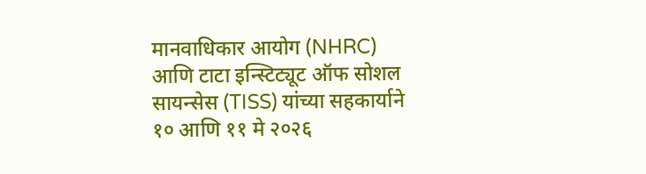मानवाधिकार आयोग (NHRC) आणि टाटा इन्स्टिट्यूट ऑफ सोशल सायन्सेस (TISS) यांच्या सहकार्याने १० आणि ११ मे २०२६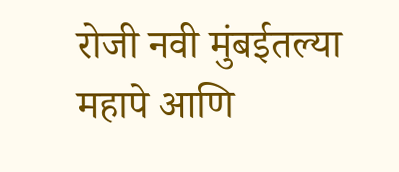रोजी नवी मुंबईतल्या महापे आणि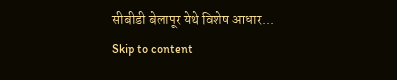सीबीडी बेलापूर येथे विशेष आधार...
Skip to content